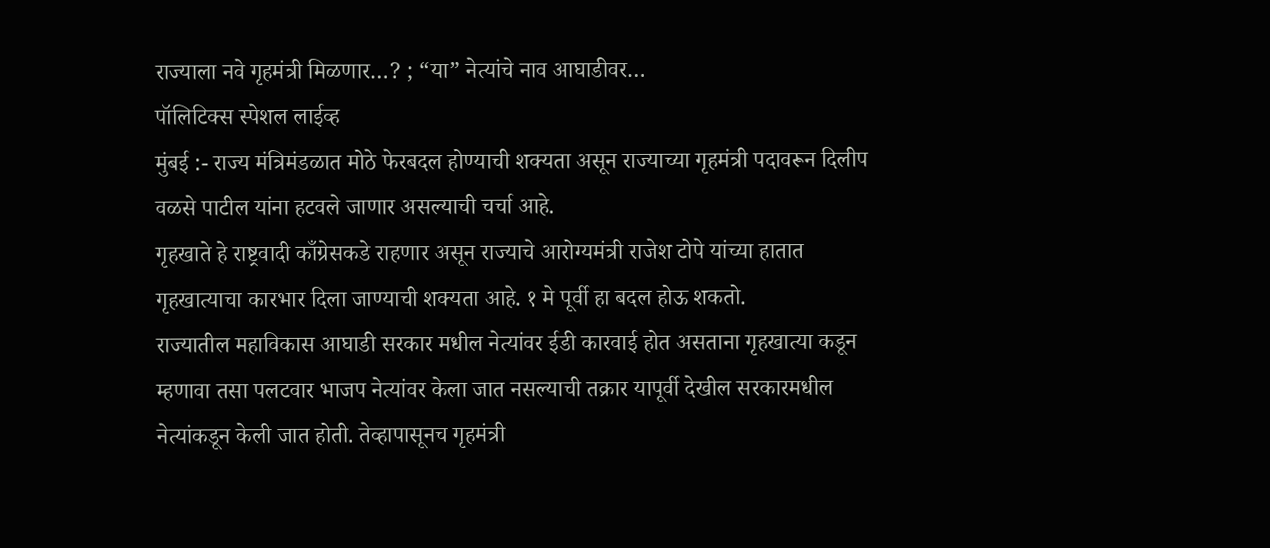राज्याला नवे गृहमंत्री मिळणार…? ; “या” नेत्यांचे नाव आघाडीवर…
पॉलिटिक्स स्पेशल लाईव्ह
मुंबई :- राज्य मंत्रिमंडळात मोठे फेरबदल होण्याची शक्यता असून राज्याच्या गृहमंत्री पदावरून दिलीप वळसे पाटील यांना हटवले जाणार असल्याची चर्चा आहे.
गृहखाते हे राष्ट्रवादी काँग्रेसकडे राहणार असून राज्याचे आरोग्यमंत्री राजेश टोपे यांच्या हातात गृहखात्याचा कारभार दिला जाण्याची शक्यता आहे. १ मे पूर्वी हा बदल होऊ शकतो.
राज्यातील महाविकास आघाडी सरकार मधील नेत्यांवर ईडी कारवाई होत असताना गृहखात्या कडून म्हणावा तसा पलटवार भाजप नेत्यांवर केला जात नसल्याची तक्रार यापूर्वी देखील सरकारमधील नेत्यांकडून केली जात होती. तेव्हापासूनच गृहमंत्री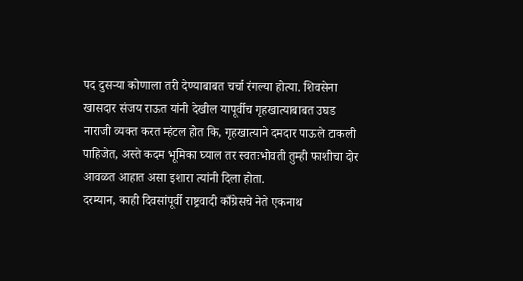पद दुसऱ्या कोणाला तरी देण्याबाबत चर्चा रंगल्या होत्या. शिवसेना खासदार संजय राऊत यांनी देखील यापूर्वीच गृहखात्याबाबत उघड नाराजी व्यक्त करत म्हंटल होत कि, गृहखात्याने दमदार पाऊले टाकली पाहिजेत, अस्ते कदम भूमिका घ्याल तर स्वतःभोवती तुम्ही फाशीचा दोर आवळत आहात असा इशारा त्यांनी दिला होता.
दरम्यान, काही दिवसांपूर्वी राष्ट्रवादी काँग्रेसचे नेते एकनाथ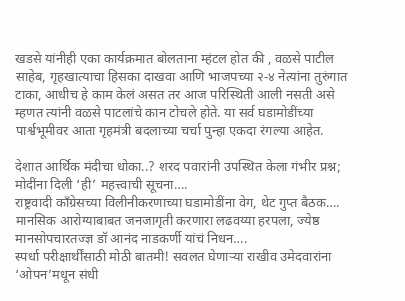खडसे यांनीही एका कार्यक्रमात बोलताना म्हंटल होत की , वळसे पाटील साहेब, गृहखात्याचा हिसका दाखवा आणि भाजपच्या २-४ नेत्यांना तुरुंगात टाका, आधीच हे काम केलं असत तर आज परिस्थिती आली नसती असे म्हणत त्यांनी वळसे पाटलांचे कान टोचले होते. या सर्व घडामोडींच्या पार्श्वभूमीवर आता गृहमंत्री बदलाच्या चर्चा पुन्हा एकदा रंगल्या आहेत.

देशात आर्थिक मंदीचा धोका..? शरद पवारांनी उपस्थित केला गंभीर प्रश्न; मोदींना दिली ‘ही’ महत्त्वाची सूचना….
राष्ट्रवादी काँग्रेसच्या विलीनीकरणाच्या घडामोडींना वेग, थेट गुप्त बैठक….
मानसिक आरोग्याबाबत जनजागृती करणारा लढवय्या हरपला, ज्येष्ठ मानसोपचारतज्ज्ञ डॉ आनंद नाडकर्णी यांचं निधन….
स्पर्धा परीक्षार्थींसाठी मोठी बातमी! सवलत घेणाऱ्या राखीव उमेदवारांना ‘ओपन’मधून संधी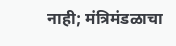नाही; मंत्रिमंडळाचा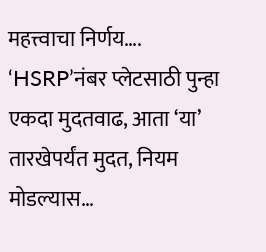महत्त्वाचा निर्णय….
‘HSRP’नंबर प्लेटसाठी पुन्हा एकदा मुदतवाढ, आता ‘या’ तारखेपर्यंत मुदत, नियम मोडल्यास…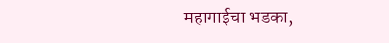महागाईचा भडका,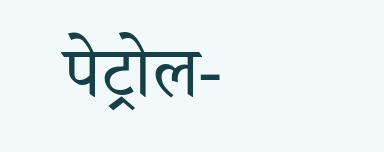पेट्रोल-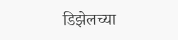डिझेलच्या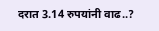दरात 3.14 रुपयांनी वाढ..?